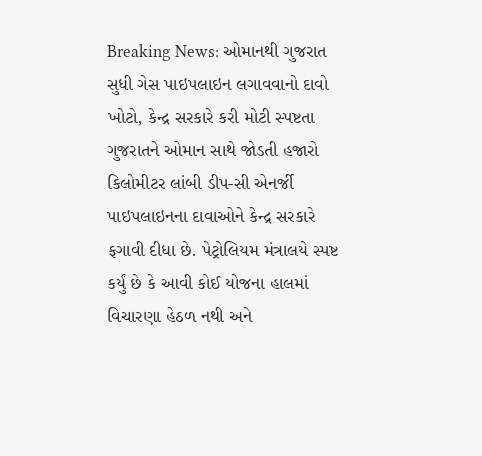Breaking News: ઓમાનથી ગુજરાત સુધી ગેસ પાઇપલાઇન લગાવવાનો દાવો ખોટો, કેન્દ્ર સરકારે કરી મોટી સ્પષ્ટતા
ગુજરાતને ઓમાન સાથે જોડતી હજારો કિલોમીટર લાંબી ડીપ-સી એનર્જી પાઇપલાઇનના દાવાઓને કેન્દ્ર સરકારે ફગાવી દીધા છે. પેટ્રોલિયમ મંત્રાલયે સ્પષ્ટ કર્યું છે કે આવી કોઈ યોજના હાલમાં વિચારણા હેઠળ નથી અને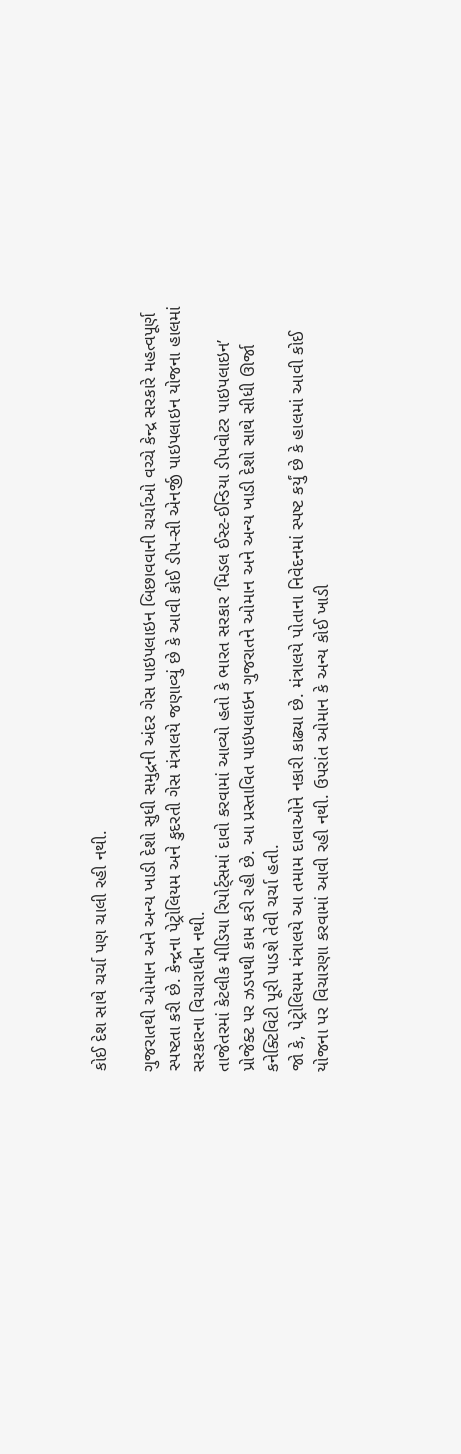કોઈ દેશ સાથે ચર્ચા પણ ચાલી રહી નથી.

ગુજરાતથી ઓમાન અને અન્ય ખાડી દેશો સુધી સમુદ્રની અંદર ગેસ પાઇપલાઇન બિછાવવાની ચર્ચાઓ વચ્ચે કેન્દ્ર સરકારે મહત્વપૂર્ણ સ્પષ્ટતા કરી છે. કેન્દ્રના પેટ્રોલિયમ અને કુદરતી ગેસ મંત્રાલયે જણાવ્યું છે કે આવી કોઈ ડીપ-સી એનર્જી પાઇપલાઇન યોજના હાલમાં સરકારના વિચારાધીન નથી.
તાજેતરમાં કેટલીક મીડિયા રિપોર્ટ્સમાં દાવો કરવામાં આવ્યો હતો કે ભારત સરકાર ‘મિડલ ઈસ્ટ-ઈન્ડિયા ડીપવોટર પાઇપલાઇન’ પ્રોજેક્ટ પર ઝડપથી કામ કરી રહી છે. આ પ્રસ્તાવિત પાઇપલાઇન ગુજરાતને ઓમાન અને અન્ય ખાડી દેશો સાથે સીધી ઊર્જા કનેક્ટિવિટી પૂરી પાડશે તેવી ચર્ચા હતી.
જો કે, પેટ્રોલિયમ મંત્રાલયે આ તમામ દાવાઓને નકારી કાઢ્યા છે. મંત્રાલયે પોતાના નિવેદનમાં સ્પષ્ટ કર્યું છે કે હાલમાં આવી કોઈ યોજના પર વિચારણા કરવામાં આવી રહી નથી. ઉપરાંત ઓમાન કે અન્ય કોઈ ખાડી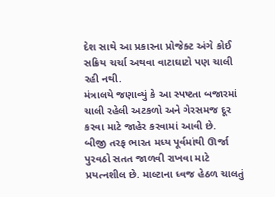દેશ સાથે આ પ્રકારના પ્રોજેક્ટ અંગે કોઈ સક્રિય ચર્ચા અથવા વાટાઘાટો પણ ચાલી રહી નથી.
મંત્રાલયે જણાવ્યું કે આ સ્પષ્ટતા બજારમાં ચાલી રહેલી અટકળો અને ગેરસમજ દૂર કરવા માટે જાહેર કરવામાં આવી છે.
બીજી તરફ ભારત મધ્ય પૂર્વમાંથી ઊર્જા પુરવઠો સતત જાળવી રાખવા માટે પ્રયત્નશીલ છે. માલ્ટાના ધ્વજ હેઠળ ચાલતું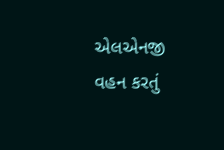એલએનજી વહન કરતું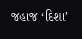જહાજ ‘દિશા’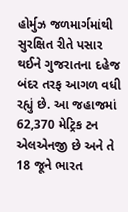હોર્મુઝ જળમાર્ગમાંથી સુરક્ષિત રીતે પસાર થઈને ગુજરાતના દહેજ બંદર તરફ આગળ વધી રહ્યું છે. આ જહાજમાં 62,370 મેટ્રિક ટન એલએનજી છે અને તે 18 જૂને ભારત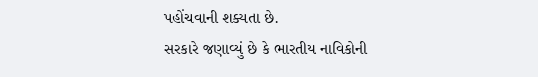પહોંચવાની શક્યતા છે.
સરકારે જણાવ્યું છે કે ભારતીય નાવિકોની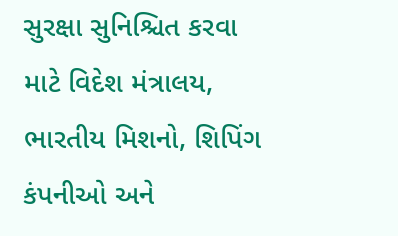સુરક્ષા સુનિશ્ચિત કરવા માટે વિદેશ મંત્રાલય, ભારતીય મિશનો, શિપિંગ કંપનીઓ અને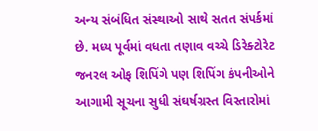અન્ય સંબંધિત સંસ્થાઓ સાથે સતત સંપર્કમાં છે. મધ્ય પૂર્વમાં વધતા તણાવ વચ્ચે ડિરેક્ટોરેટ જનરલ ઓફ શિપિંગે પણ શિપિંગ કંપનીઓને આગામી સૂચના સુધી સંઘર્ષગ્રસ્ત વિસ્તારોમાં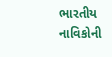ભારતીય નાવિકોની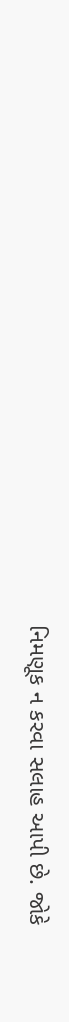નિમણૂક ન કરવા સલાહ આપી છે. જોકે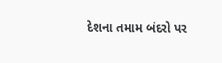દેશના તમામ બંદરો પર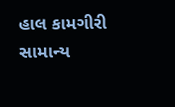હાલ કામગીરી સામાન્ય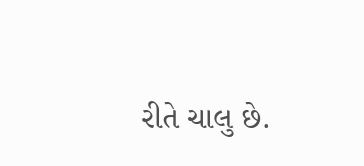રીતે ચાલુ છે.